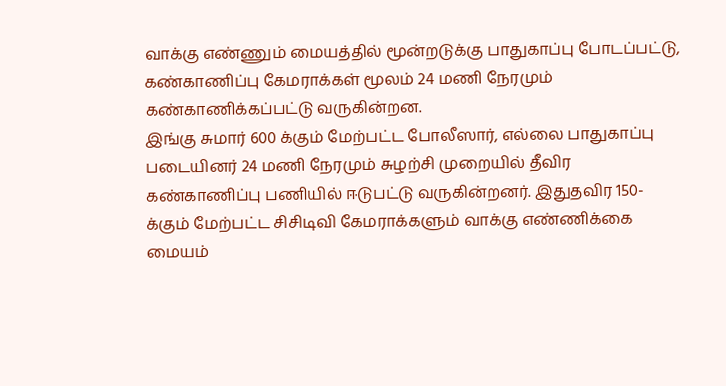வாக்கு எண்ணும் மையத்தில் மூன்றடுக்கு பாதுகாப்பு போடப்பட்டு, கண்காணிப்பு கேமராக்கள் மூலம் 24 மணி நேரமும் கண்காணிக்கப்பட்டு வருகின்றன.
இங்கு சுமார் 600 க்கும் மேற்பட்ட போலீஸார், எல்லை பாதுகாப்பு படையினர் 24 மணி நேரமும் சுழற்சி முறையில் தீவிர கண்காணிப்பு பணியில் ஈடுபட்டு வருகின்றனர். இதுதவிர 150-க்கும் மேற்பட்ட சிசிடிவி கேமராக்களும் வாக்கு எண்ணிக்கை மையம்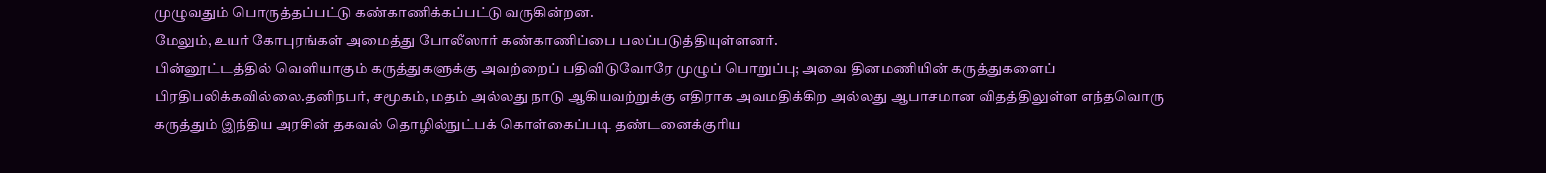முழுவதும் பொருத்தப்பட்டு கண்காணிக்கப்பட்டு வருகின்றன.
மேலும், உயர் கோபுரங்கள் அமைத்து போலீஸார் கண்காணிப்பை பலப்படுத்தியுள்ளனர்.
பின்னூட்டத்தில் வெளியாகும் கருத்துகளுக்கு அவற்றைப் பதிவிடுவோரே முழுப் பொறுப்பு; அவை தினமணியின் கருத்துகளைப் பிரதிபலிக்கவில்லை.தனிநபர், சமூகம், மதம் அல்லது நாடு ஆகியவற்றுக்கு எதிராக அவமதிக்கிற அல்லது ஆபாசமான விதத்திலுள்ள எந்தவொரு கருத்தும் இந்திய அரசின் தகவல் தொழில்நுட்பக் கொள்கைப்படி தண்டனைக்குரிய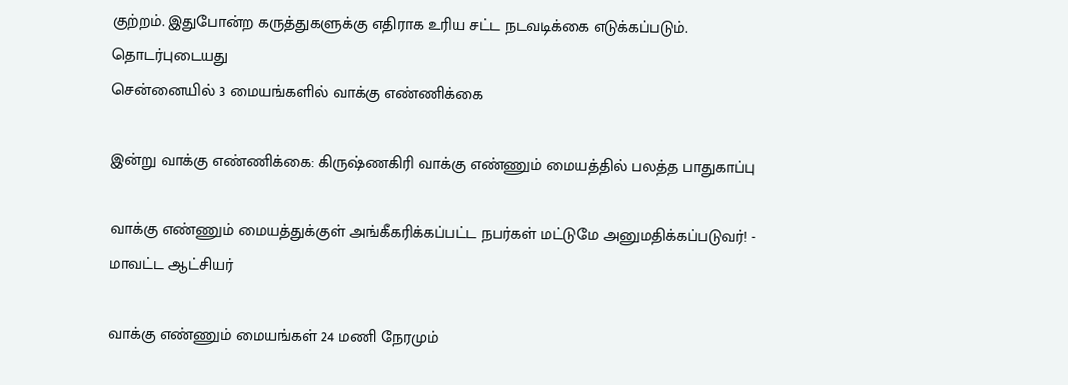குற்றம். இதுபோன்ற கருத்துகளுக்கு எதிராக உரிய சட்ட நடவடிக்கை எடுக்கப்படும்.
தொடர்புடையது
சென்னையில் 3 மையங்களில் வாக்கு எண்ணிக்கை

இன்று வாக்கு எண்ணிக்கை: கிருஷ்ணகிரி வாக்கு எண்ணும் மையத்தில் பலத்த பாதுகாப்பு

வாக்கு எண்ணும் மையத்துக்குள் அங்கீகரிக்கப்பட்ட நபர்கள் மட்டுமே அனுமதிக்கப்படுவர்! - மாவட்ட ஆட்சியர்

வாக்கு எண்ணும் மையங்கள் 24 மணி நேரமும்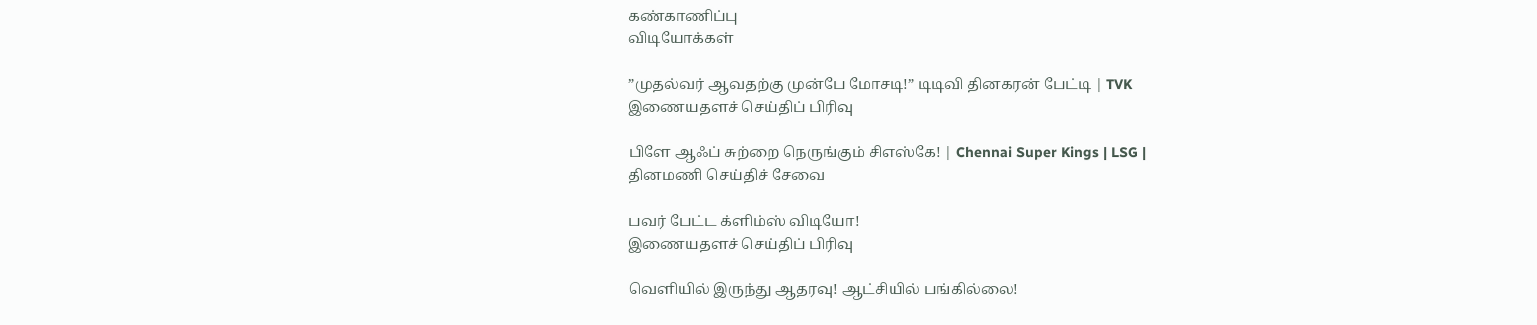கண்காணிப்பு
விடியோக்கள்

”முதல்வர் ஆவதற்கு முன்பே மோசடி!” டிடிவி தினகரன் பேட்டி | TVK
இணையதளச் செய்திப் பிரிவு

பிளே ஆஃப் சுற்றை நெருங்கும் சிஎஸ்கே! | Chennai Super Kings | LSG |
தினமணி செய்திச் சேவை

பவர் பேட்ட க்ளிம்ஸ் விடியோ!
இணையதளச் செய்திப் பிரிவு

வெளியில் இருந்து ஆதரவு! ஆட்சியில் பங்கில்லை!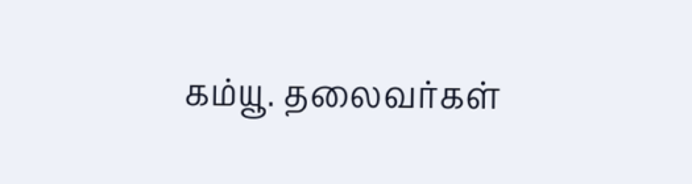கம்யூ. தலைவர்கள்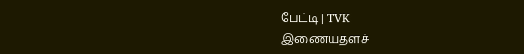பேட்டி | TVK
இணையதளச்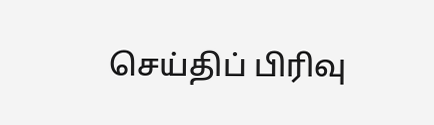செய்திப் பிரிவு